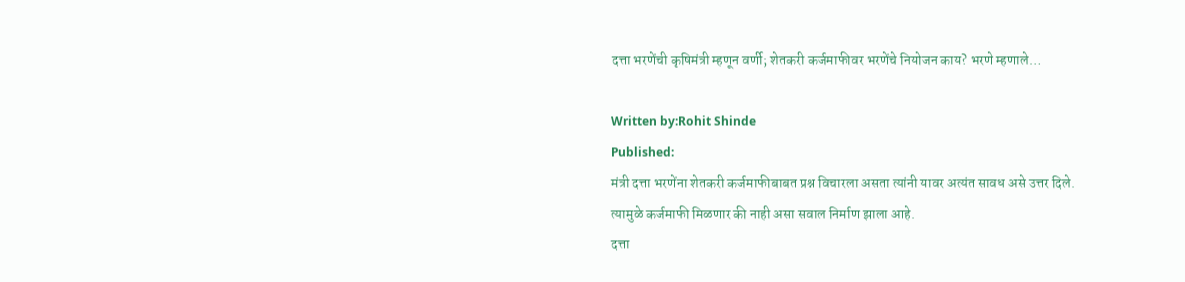दत्ता भरणेंची कृषिमंत्री म्हणून वर्णी; शेतकरी कर्जमाफीवर भरणेंचे नियोजन काय? भरणे म्हणाले…

Written by:Rohit Shinde
Published:
मंत्री दत्ता भरणेंना शेतकरी कर्जमाफीबाबत प्रश्न विचारला असता त्यांनी यावर अत्यंत सावध असे उत्तर दिले. त्यामुळे कर्जमाफी मिळणार की नाही असा सवाल निर्माण झाला आहे.
दत्ता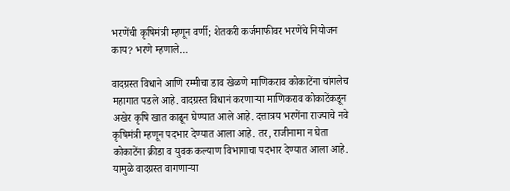भरणेंची कृषिमंत्री म्हणून वर्णी; शेतकरी कर्जमाफीवर भरणेंचे नियोजन काय? भरणे म्हणाले…

वादग्रस्त विधाने आणि रम्मीचा डाव खेळणे माणिकराव कोकाटेंना चांगलेच महागात पडले आहे. वादग्रस्त विधानं करणाऱ्या माणिकराव कोकाटेंकडून अखेर कृषि खात काढून घेण्यात आले आहे. दत्तात्रय भरणेंना राज्याचे नवे कृषिमंत्री म्हणून पदभार देण्यात आला आहे. तर, राजीनामा न घेता कोकाटेंना क्रीडा व युवक कल्याण विभागाचा पदभार देण्यात आला आहे. यामुळे वादग्रस्त वागणाऱ्या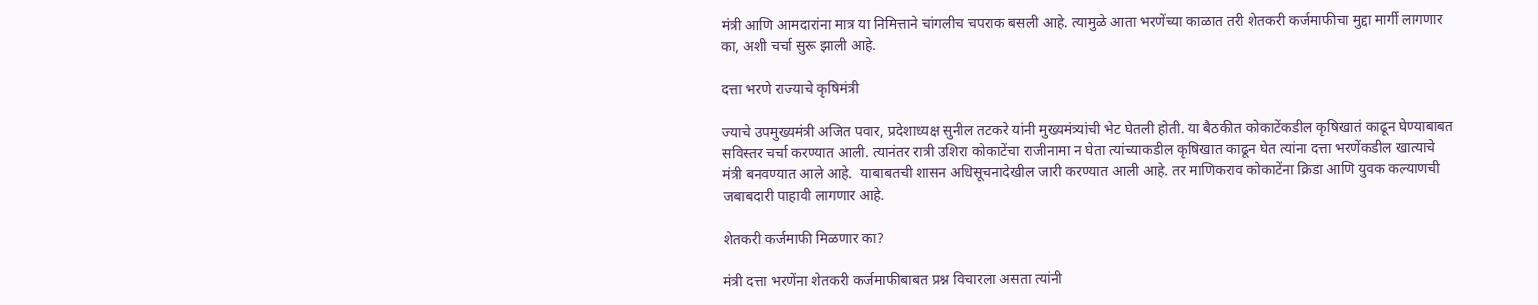मंत्री आणि आमदारांना मात्र या निमित्ताने चांगलीच चपराक बसली आहे. त्यामुळे आता भरणेंच्या काळात तरी शेतकरी कर्जमाफीचा मुद्दा मार्गी लागणार का, अशी चर्चा सुरू झाली आहे.

दत्ता भरणे राज्याचे कृषिमंत्री

ज्याचे उपमुख्यमंत्री अजित पवार, प्रदेशाध्यक्ष सुनील तटकरे यांनी मुख्यमंत्र्यांची भेट घेतली होती. या बैठकीत कोकाटेंकडील कृषिखातं काढून घेण्याबाबत सविस्तर चर्चा करण्यात आली. त्यानंतर रात्री उशिरा कोकाटेंचा राजीनामा न घेता त्यांच्याकडील कृषिखात काढून घेत त्यांना दत्ता भरणेंकडील खात्याचे मंत्री बनवण्यात आले आहे.  याबाबतची शासन अधिसूचनादेखील जारी करण्यात आली आहे. तर माणिकराव कोकाटेंना क्रिडा आणि युवक कल्याणची जबाबदारी पाहावी लागणार आहे.

शेतकरी कर्जमाफी मिळणार का?

मंत्री दत्ता भरणेंना शेतकरी कर्जमाफीबाबत प्रश्न विचारला असता त्यांनी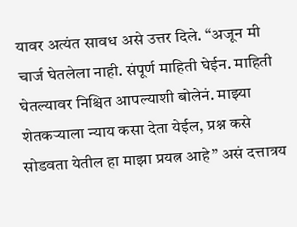यावर अत्यंत सावध असे उत्तर दिले. “अजून मी चार्ज घेतलेला नाही. संपूर्ण माहिती घेईन. माहिती घेतल्यावर निश्चित आपल्याशी बोलेनं. माझ्या शेतकऱ्याला न्याय कसा देता येईल, प्रश्न कसे सोडवता येतील हा माझा प्रयत्न आहे” असं दत्तात्रय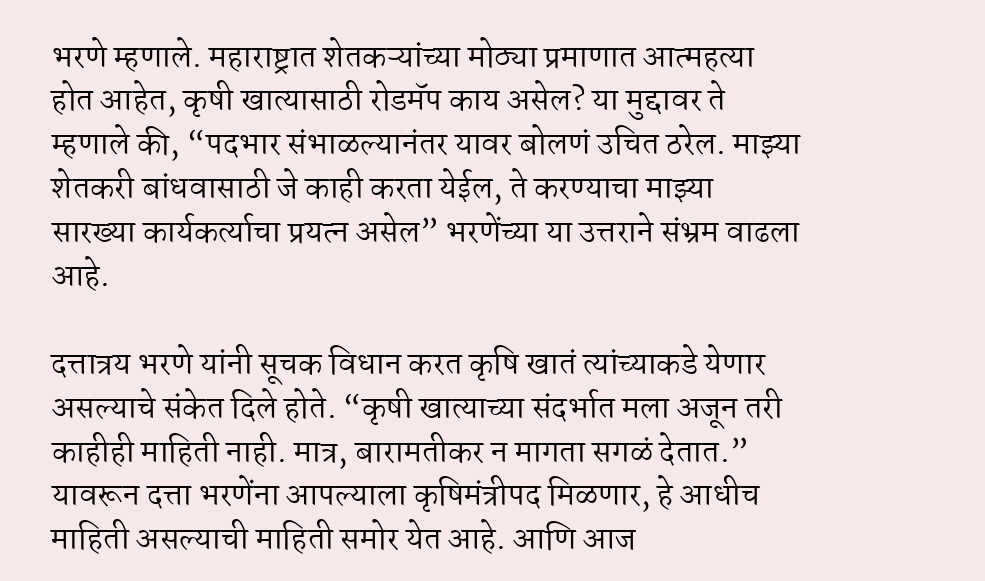भरणे म्हणाले. महाराष्ट्रात शेतकऱ्यांच्या मोठ्या प्रमाणात आत्महत्या होत आहेत, कृषी खात्यासाठी रोडमॅप काय असेल? या मुद्दावर ते म्हणाले की, “पदभार संभाळल्यानंतर यावर बोलणं उचित ठरेल. माझ्या शेतकरी बांधवासाठी जे काही करता येईल, ते करण्याचा माझ्या सारख्या कार्यकर्त्याचा प्रयत्न असेल” भरणेंच्या या उत्तराने संभ्रम वाढला आहे.

दत्तात्रय भरणे यांनी सूचक विधान करत कृषि खातं त्यांच्याकडे येणार असल्याचे संकेत दिले होते. “कृषी खात्याच्या संदर्भात मला अजून तरी काहीही माहिती नाही. मात्र, बारामतीकर न मागता सगळं देतात.” यावरून दत्ता भरणेंना आपल्याला कृषिमंत्रीपद मिळणार, हे आधीच माहिती असल्याची माहिती समोर येत आहे. आणि आज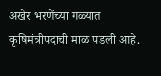अखेर भरणेंच्या गळ्यात कृषिमंत्रीपदाची माळ पडली आहे.